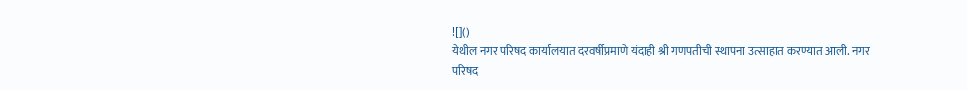![]()
येथील नगर परिषद कार्यालयात दरवर्षीप्रमाणे यंदाही श्री गणपतीची स्थापना उत्साहात करण्यात आली. नगर परिषद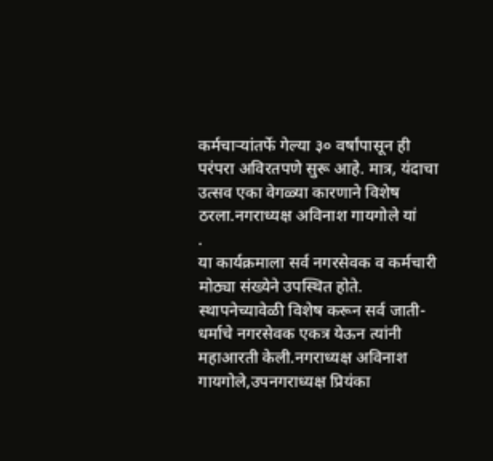कर्मचाऱ्यांतर्फे गेल्या ३० वर्षांपासून ही परंपरा अविरतपणे सुरू आहे. मात्र, यंदाचा उत्सव एका वेगळ्या कारणाने विशेष ठरला.नगराध्यक्ष अविनाश गायगोले यां
.
या कार्यक्रमाला सर्व नगरसेवक व कर्मचारी मोठ्या संख्येने उपस्थित होते. स्थापनेच्यावेळी विशेष करून सर्व जाती-धर्माचे नगरसेवक एकत्र येऊन त्यांनी महाआरती केली.नगराध्यक्ष अविनाश गायगोले,उपनगराध्यक्ष प्रियंका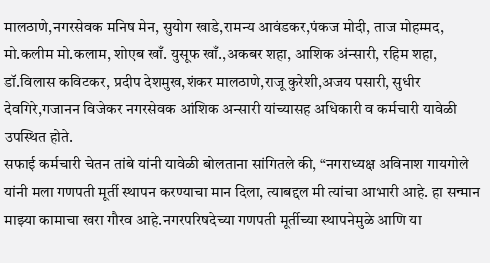मालठाणे,नगरसेवक मनिष मेन, सुयोग खाडे,रामन्य आवंडकर,पंकज मोदी, ताज मोहम्मद, मो.कलीम मो.कलाम, शोएब खाँ. युसूफ खाँ.,अकबर शहा, आशिक अंन्सारी, रहिम शहा, डॉ.विलास कविटकर, प्रदीप देशमुख,शंकर मालठाणे,राजू कुरेशी,अजय पसारी, सुधीर देवगिरे,गजानन विजेकर नगरसेवक आंशिक अन्सारी यांच्यासह अधिकारी व कर्मचारी यावेळी उपस्थित होते.
सफाई कर्मचारी चेतन तांबे यांनी यावेळी बोलताना सांगितले की, “नगराध्यक्ष अविनाश गायगोले यांनी मला गणपती मूर्ती स्थापन करण्याचा मान दिला, त्याबद्दल मी त्यांचा आभारी आहे. हा सन्मान माझ्या कामाचा खरा गौरव आहे.नगरपरिषदेच्या गणपती मूर्तीच्या स्थापनेमुळे आणि या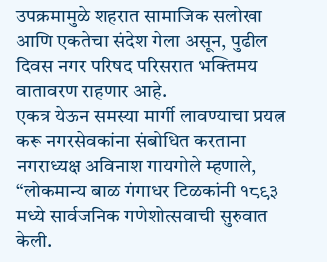उपक्रमामुळे शहरात सामाजिक सलोखा आणि एकतेचा संदेश गेला असून, पुढील दिवस नगर परिषद परिसरात भक्तिमय वातावरण राहणार आहे.
एकत्र येऊन समस्या मार्गी लावण्याचा प्रयत्न करू नगरसेवकांना संबोधित करताना नगराध्यक्ष अविनाश गायगोले म्हणाले, “लोकमान्य बाळ गंगाधर टिळकांनी १८९३ मध्ये सार्वजनिक गणेशोत्सवाची सुरुवात केली.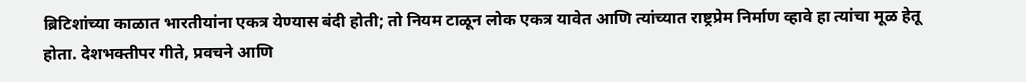ब्रिटिशांच्या काळात भारतीयांना एकत्र येण्यास बंदी होती; तो नियम टाळून लोक एकत्र यावेत आणि त्यांच्यात राष्ट्रप्रेम निर्माण व्हावे हा त्यांचा मूळ हेतू होता. देशभक्तीपर गीते, प्रवचने आणि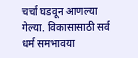चर्चा घडवून आणल्या गेल्या. विकासासाठी सर्व धर्म समभावया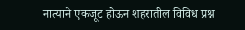नात्याने एकजूट होऊन शहरातील विविध प्रश्न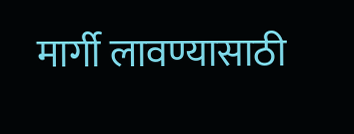मार्गी लावण्यासाठी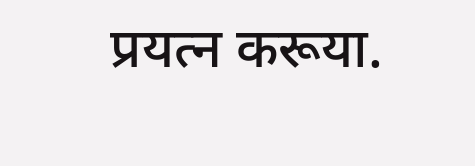प्रयत्न करूया.